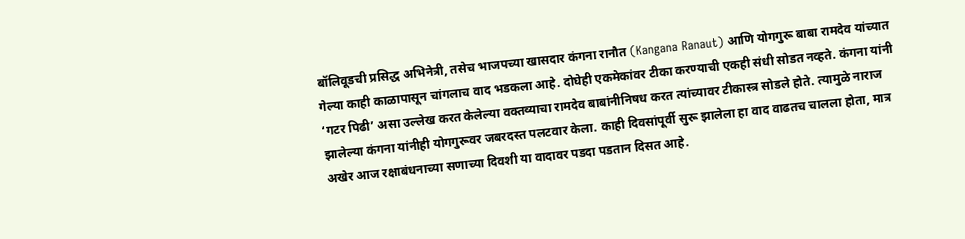बॉलिवूडची प्रसिद्ध अभिनेत्री, तसेच भाजपच्या खासदार कंगना रानौत (Kangana Ranaut) आणि योगगुरू बाबा रामदेव यांच्यात गेल्या काही काळापासून चांगलाच वाद भडकला आहे. दोघेही एकमेकांवर टीका करण्याची एकही संधी सोडत नव्हते. कंगना यांनी ‘गटर पिढी’ असा उल्लेख करत केलेल्या वक्तव्याचा रामदेव बाबांनीनिषध करत त्यांच्यावर टीकास्त्र सोडले होते. त्यामुळे नाराज झालेल्या कंगना यांनीही योगगुरूवर जबरदस्त पलटवार केला. काही दिवसांपूर्वी सुरू झालेला हा वाद वाढतच चालला होता, मात्र अखेर आज रक्षाबंधनाच्या सणाच्या दिवशी या वादावर पडदा पडतान दिसत आहे.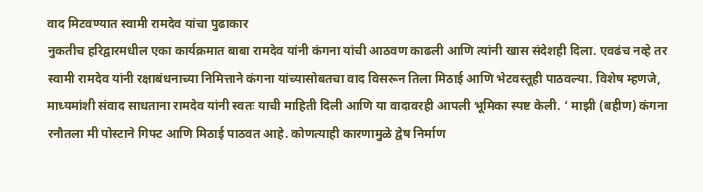वाद मिटवण्यात स्वामी रामदेव यांचा पुढाकार
नुकतीच हरिद्वारमधील एका कार्यक्रमात बाबा रामदेव यांनी कंगना यांची आठवण काढली आणि त्यांनी खास संदेशही दिला. एवढंच नव्हे तर स्वामी रामदेव यांनी रक्षाबंधनाच्या निमित्ताने कंगना यांच्यासोबतचा वाद विसरून तिला मिठाई आणि भेटवस्तूही पाठवल्या. विशेष म्हणजे, माध्यमांशी संवाद साधताना रामदेव यांनी स्वतः याची माहिती दिली आणि या वादावरही आपली भूमिका स्पष्ट केली. ‘ माझी (बहीण) कंगना रनौतला मी पोस्टाने गिफ्ट आणि मिठाई पाठवत आहे. कोणत्याही कारणामुळे द्वेष निर्माण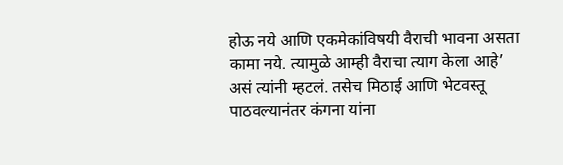होऊ नये आणि एकमेकांविषयी वैराची भावना असता कामा नये. त्यामुळे आम्ही वैराचा त्याग केला आहे’ असं त्यांनी म्हटलं. तसेच मिठाई आणि भेटवस्तू पाठवल्यानंतर कंगना यांना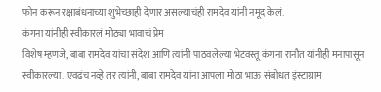फोन करून रक्षाबंधनाच्या शुभेच्छाही देणार असल्याचंही रामदेव यांनी नमूद केलं.
कंगना यांनीही स्वीकारलं मोठ्या भावाचं प्रेम
विशेष म्हणजे, बाबा रामदेव यांचा संदेश आणि त्यांनी पाठवलेल्या भेटवस्तू कंगना रानौत यांनीही मनापासून स्वीकारल्या. एवढंच नव्हे तर त्यांनी, बाबा रामदेव यांना आपला मोठा भाऊ संबोधत इंस्टाग्राम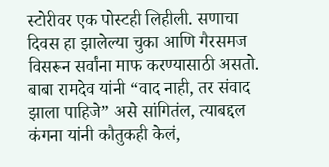स्टोरीवर एक पोस्टही लिहीली. सणाचा दिवस हा झालेल्या चुका आणि गैरसमज विसरून सर्वांना माफ करण्यासाठी असतो. बाबा रामदेव यांनी “वाद नाही, तर संवाद झाला पाहिजे” असे सांगितंल, त्याबद्दल कंगना यांनी कौतुकही केलं,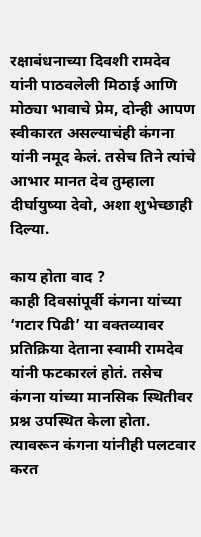रक्षाबंधनाच्या दिवशी रामदेव यांनी पाठवलेली मिठाई आणि मोठ्या भावाचे प्रेम, दोन्ही आपण स्वीकारत असल्याचंही कंगना यांनी नमूद केलं. तसेच तिने त्यांचे आभार मानत देव तुम्हाला दीर्घायुष्या देवो, अशा शुभेच्छाही दिल्या.

काय होता वाद ?
काही दिवसांपूर्वी कंगना यांच्या ‘गटार पिढी’ या वक्तव्यावर प्रतिक्रिया देताना स्वामी रामदेव यांनी फटकारलं होतं. तसेच कंगना यांच्या मानसिक स्थितीवर प्रश्न उपस्थित केला होता. त्यावरून कंगना यांनीही पलटवार करत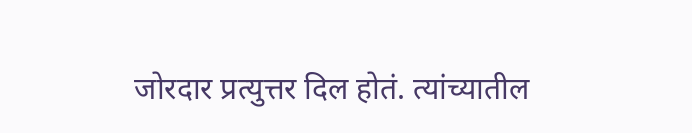जोरदार प्रत्युत्तर दिल होतं. त्यांच्यातील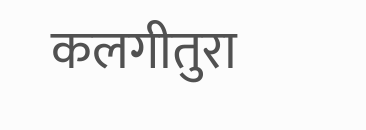कलगीतुरा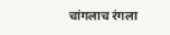चांगलाच रंगला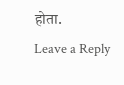होता.
Leave a Reply